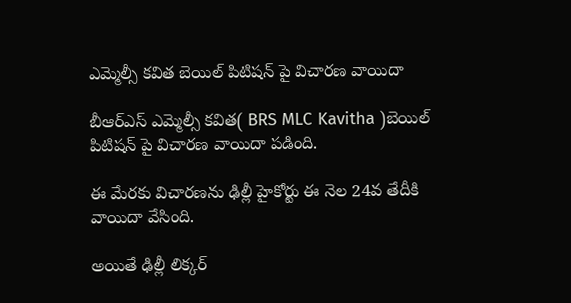ఎమ్మెల్సీ కవిత బెయిల్ పిటిషన్ పై విచారణ వాయిదా

బీఆర్ఎస్ ఎమ్మెల్సీ కవిత( BRS MLC Kavitha )బెయిల్ పిటిషన్ పై విచారణ వాయిదా పడింది.

ఈ మేరకు విచారణను ఢిల్లీ హైకోర్టు ఈ నెల 24వ తేదీకి వాయిదా వేసింది.

అయితే ఢిల్లీ లిక్కర్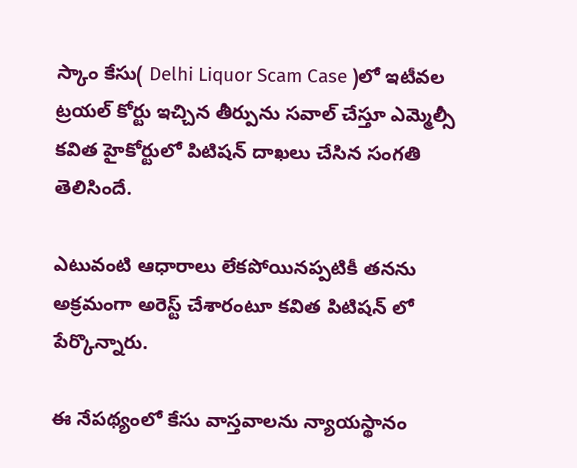స్కాం కేసు( Delhi Liquor Scam Case )లో ఇటీవల ట్రయల్ కోర్టు ఇచ్చిన తీర్పును సవాల్ చేస్తూ ఎమ్మెల్సీ కవిత హైకోర్టులో పిటిషన్ దాఖలు చేసిన సంగతి తెలిసిందే.

ఎటువంటి ఆధారాలు లేకపోయినప్పటికీ తనను అక్రమంగా అరెస్ట్ చేశారంటూ కవిత పిటిషన్ లో పేర్కొన్నారు.

ఈ నేపథ్యంలో కేసు వాస్తవాలను న్యాయస్థానం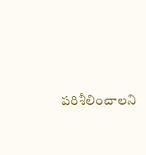పరిశీలించాలని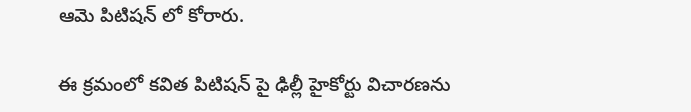ఆమె పిటిషన్ లో కోరారు.

ఈ క్రమంలో కవిత పిటిషన్ పై ఢిల్లీ హైకోర్టు విచారణను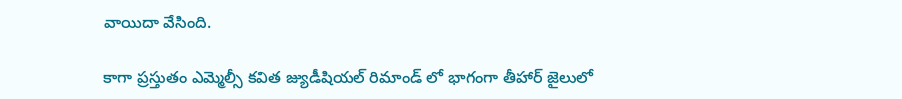వాయిదా వేసింది.

కాగా ప్రస్తుతం ఎమ్మెల్సీ కవిత జ్యుడీషియల్ రిమాండ్ లో భాగంగా తీహార్ జైలులో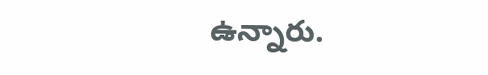ఉన్నారు.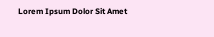Lorem Ipsum Dolor Sit Amet